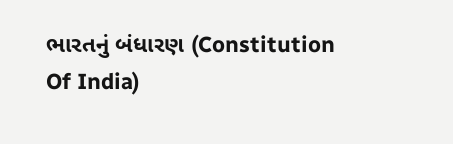ભારતનું બંધારણ (Constitution Of India)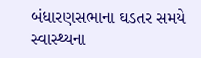બંધારણસભાના ઘડતર સમયે સ્વાસ્થ્યના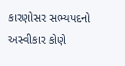કારણોસર સભ્યપદનો અસ્વીકાર કોણે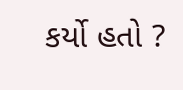કર્યો હતો ?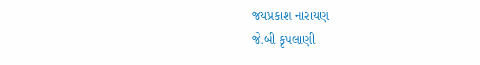જયપ્રકાશ નારાયણ
જે.બી કૃપલાણી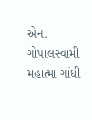એન. ગોપાલસ્વામી
મહાત્મા ગાંધી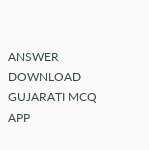ANSWER DOWNLOAD GUJARATI MCQ APP